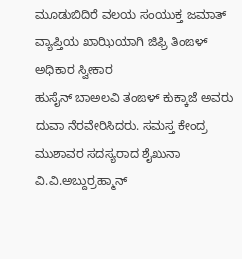ಮೂಡುಬಿದಿರೆ ವಲಯ ಸಂಯುಕ್ತ ಜಮಾತ್ ವ್ಯಾಪ್ತಿಯ ಖಾಝಿಯಾಗಿ ಜಿಫ್ರಿ ತಿಂಙಳ್ ಅಧಿಕಾರ ಸ್ವೀಕಾರ
ಹುಸೈನ್ ಬಾಅಲವಿ ತಂಙಳ್ ಕುಕ್ಕಾಜೆ ಅವರು ದುವಾ ನೆರವೇರಿಸಿದರು. ಸಮಸ್ತ ಕೇಂದ್ರ ಮುಶಾವರ ಸದಸ್ಯರಾದ ಶೈಖುನಾ ವಿ.ವಿ.ಅಬ್ದುರ್ರಹ್ಮಾನ್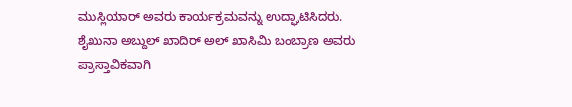ಮುಸ್ಲಿಯಾರ್ ಅವರು ಕಾರ್ಯಕ್ರಮವನ್ನು ಉದ್ಘಾಟಿಸಿದರು.
ಶೈಖುನಾ ಅಬ್ದುಲ್ ಖಾದಿರ್ ಅಲ್ ಖಾಸಿಮಿ ಬಂಬ್ರಾಣ ಅವರು ಪ್ರಾಸ್ತಾವಿಕವಾಗಿ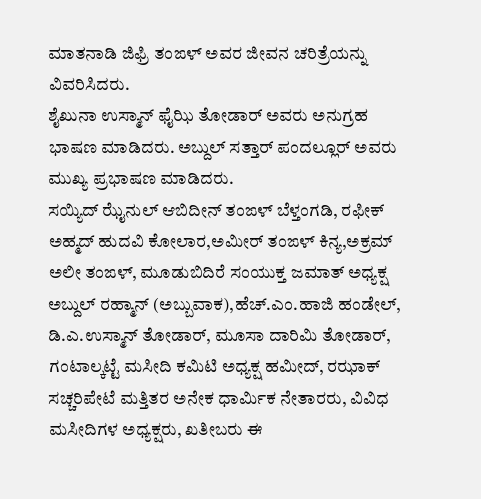ಮಾತನಾಡಿ ಜಿಫ್ರಿ ತಂಙಳ್ ಅವರ ಜೀವನ ಚರಿತ್ರೆಯನ್ನು ವಿವರಿಸಿದರು.
ಶೈಖುನಾ ಉಸ್ಮಾನ್ ಫೈಝಿ ತೋಡಾರ್ ಅವರು ಅನುಗ್ರಹ ಭಾಷಣ ಮಾಡಿದರು. ಅಬ್ದುಲ್ ಸತ್ತಾರ್ ಪಂದಲ್ಲೂರ್ ಅವರು ಮುಖ್ಯ ಪ್ರಭಾಷಣ ಮಾಡಿದರು.
ಸಯ್ಯಿದ್ ಝೈನುಲ್ ಆಬಿದೀನ್ ತಂಙಳ್ ಬೆಳ್ತಂಗಡಿ, ರಫೀಕ್ ಅಹ್ಮದ್ ಹುದವಿ ಕೋಲಾರ,ಅಮೀರ್ ತಂಙಳ್ ಕಿನ್ಯ,ಅಕ್ರಮ್ ಅಲೀ ತಂಙಳ್, ಮೂಡುಬಿದಿರೆ ಸಂಯುಕ್ತ ಜಮಾತ್ ಅಧ್ಯಕ್ಷ ಅಬ್ದುಲ್ ರಹ್ಮಾನ್ (ಅಬ್ಬುವಾಕ),ಹೆಚ್.ಎಂ.ಹಾಜಿ ಹಂಡೇಲ್, ಡಿ.ಎ.ಉಸ್ಮಾನ್ ತೋಡಾರ್, ಮೂಸಾ ದಾರಿಮಿ ತೋಡಾರ್, ಗಂಟಾಲ್ಕಟ್ಟೆ ಮಸೀದಿ ಕಮಿಟಿ ಅಧ್ಯಕ್ಷ ಹಮೀದ್, ರಝಾಕ್ ಸಚ್ಚರಿಪೇಟೆ ಮತ್ತಿತರ ಅನೇಕ ಧಾರ್ಮಿಕ ನೇತಾರರು, ವಿವಿಧ ಮಸೀದಿಗಳ ಅಧ್ಯಕ್ಷರು, ಖತೀಬರು ಈ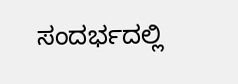ಸಂದರ್ಭದಲ್ಲಿ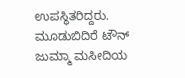ಉಪಸ್ಥಿತರಿದ್ದರು.
ಮೂಡುಬಿದಿರೆ ಟೌನ್ ಜುಮ್ಮಾ ಮಸೀದಿಯ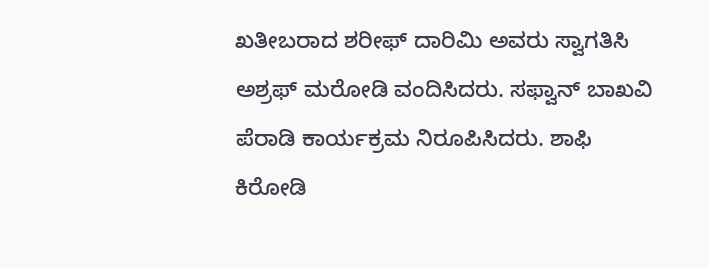ಖತೀಬರಾದ ಶರೀಫ್ ದಾರಿಮಿ ಅವರು ಸ್ವಾಗತಿಸಿ ಅಶ್ರಫ್ ಮರೋಡಿ ವಂದಿಸಿದರು. ಸಫ್ವಾನ್ ಬಾಖವಿ ಪೆರಾಡಿ ಕಾರ್ಯಕ್ರಮ ನಿರೂಪಿಸಿದರು. ಶಾಫಿ ಕಿರೋಡಿ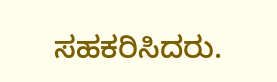ಸಹಕರಿಸಿದರು.